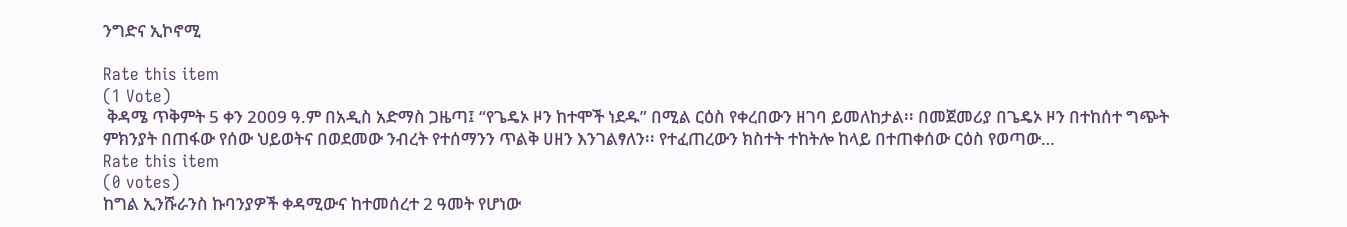ንግድና ኢኮኖሚ

Rate this item
(1 Vote)
 ቅዳሜ ጥቅምት 5 ቀን 2009 ዓ.ም በአዲስ አድማስ ጋዜጣ፤ “የጌዴኦ ዞን ከተሞች ነደዱ” በሚል ርዕስ የቀረበውን ዘገባ ይመለከታል፡፡ በመጀመሪያ በጌዴኦ ዞን በተከሰተ ግጭት ምክንያት በጠፋው የሰው ህይወትና በወደመው ንብረት የተሰማንን ጥልቅ ሀዘን እንገልፃለን፡፡ የተፈጠረውን ክስተት ተከትሎ ከላይ በተጠቀሰው ርዕስ የወጣው…
Rate this item
(0 votes)
ከግል ኢንሹራንስ ኩባንያዎች ቀዳሚውና ከተመሰረተ 2 ዓመት የሆነው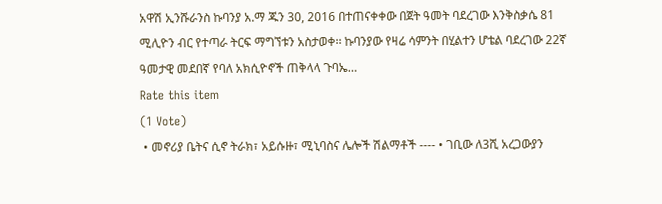አዋሽ ኢንሹራንስ ኩባንያ አ.ማ ጁን 30, 2016 በተጠናቀቀው በጀት ዓመት ባደረገው እንቅስቃሴ 81 ሚሊዮን ብር የተጣራ ትርፍ ማግኘቱን አስታወቀ፡፡ ኩባንያው የዛሬ ሳምንት በሂልተን ሆቴል ባደረገው 22ኛ ዓመታዊ መደበኛ የባለ አክሲዮኖች ጠቅላላ ጉባኤ…
Rate this item
(1 Vote)
 • መኖሪያ ቤትና ሲኖ ትራክ፣ አይሱዙ፣ ሚኒባስና ሌሎች ሽልማቶች ---- • ገቢው ለ3ሺ አረጋውያን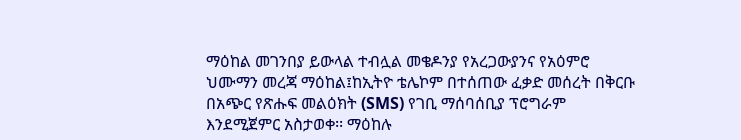ማዕከል መገንበያ ይውላል ተብሏል መቄዶንያ የአረጋውያንና የአዕምሮ ህሙማን መረጃ ማዕከል፤ከኢትዮ ቴሌኮም በተሰጠው ፈቃድ መሰረት በቅርቡ በአጭር የጽሑፍ መልዕክት (SMS) የገቢ ማሰባሰቢያ ፕሮግራም እንደሚጀምር አስታወቀ፡፡ ማዕከሉ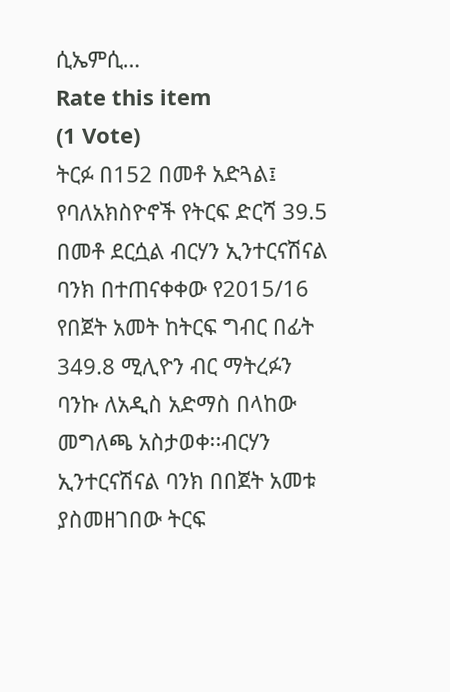ሲኤምሲ…
Rate this item
(1 Vote)
ትርፉ በ152 በመቶ አድጓል፤ የባለአክስዮኖች የትርፍ ድርሻ 39.5 በመቶ ደርሷል ብርሃን ኢንተርናሽናል ባንክ በተጠናቀቀው የ2015/16 የበጀት አመት ከትርፍ ግብር በፊት 349.8 ሚሊዮን ብር ማትረፉን ባንኩ ለአዲስ አድማስ በላከው መግለጫ አስታወቀ፡፡ብርሃን ኢንተርናሽናል ባንክ በበጀት አመቱ ያስመዘገበው ትርፍ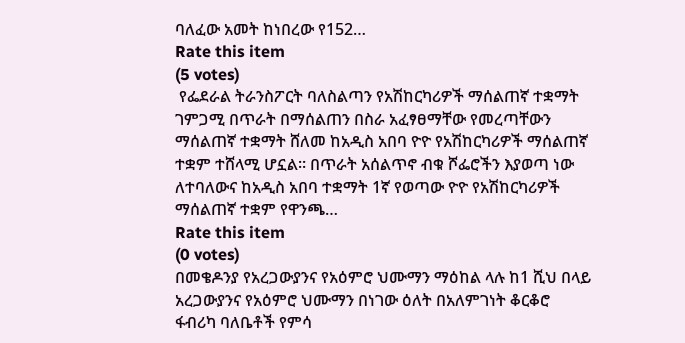ባለፈው አመት ከነበረው የ152…
Rate this item
(5 votes)
 የፌደራል ትራንስፖርት ባለስልጣን የአሽከርካሪዎች ማሰልጠኛ ተቋማት ገምጋሚ በጥራት በማሰልጠን በስራ አፈፃፀማቸው የመረጣቸውን ማሰልጠኛ ተቋማት ሸለመ ከአዲስ አበባ ዮዮ የአሽከርካሪዎች ማሰልጠኛ ተቋም ተሸላሚ ሆኗል፡፡ በጥራት አሰልጥኖ ብቁ ሾፌሮችን እያወጣ ነው ለተባለውና ከአዲስ አበባ ተቋማት 1ኛ የወጣው ዮዮ የአሽከርካሪዎች ማሰልጠኛ ተቋም የዋንጫ…
Rate this item
(0 votes)
በመቄዶንያ የአረጋውያንና የአዕምሮ ህሙማን ማዕከል ላሉ ከ1 ሺህ በላይ አረጋውያንና የአዕምሮ ህሙማን በነገው ዕለት በአለምገነት ቆርቆሮ ፋብሪካ ባለቤቶች የምሳ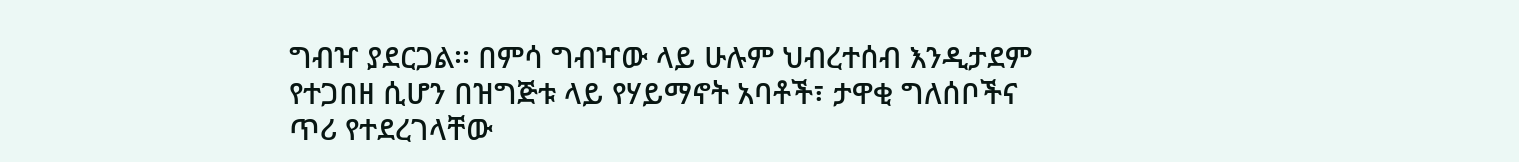ግብዣ ያደርጋል፡፡ በምሳ ግብዣው ላይ ሁሉም ህብረተሰብ እንዲታደም የተጋበዘ ሲሆን በዝግጅቱ ላይ የሃይማኖት አባቶች፣ ታዋቂ ግለሰቦችና ጥሪ የተደረገላቸው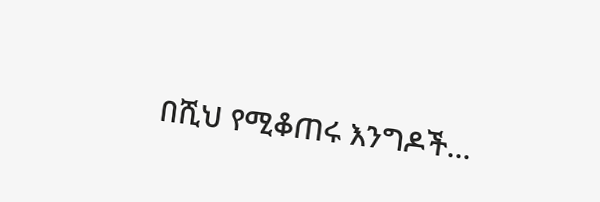በሺህ የሚቆጠሩ እንግዶች…